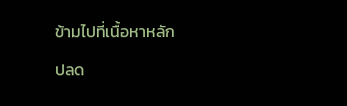ข้ามไปที่เนื้อหาหลัก

ปลด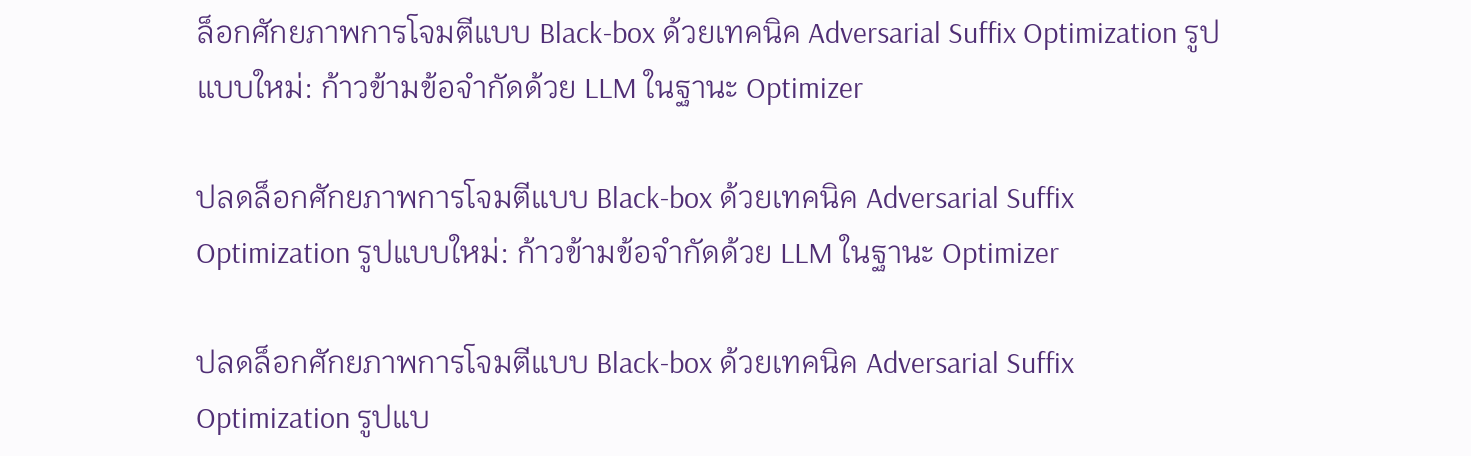ล็อกศักยภาพการโจมตีแบบ Black-box ด้วยเทคนิค Adversarial Suffix Optimization รูปแบบใหม่: ก้าวข้ามข้อจำกัดด้วย LLM ในฐานะ Optimizer

ปลดล็อกศักยภาพการโจมตีแบบ Black-box ด้วยเทคนิค Adversarial Suffix Optimization รูปแบบใหม่: ก้าวข้ามข้อจำกัดด้วย LLM ในฐานะ Optimizer

ปลดล็อกศักยภาพการโจมตีแบบ Black-box ด้วยเทคนิค Adversarial Suffix Optimization รูปแบ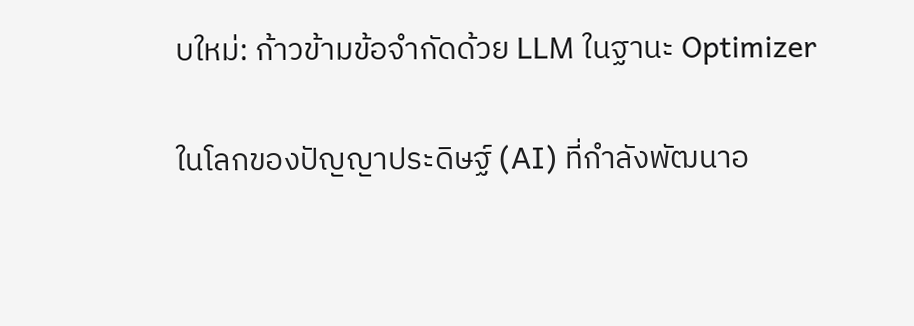บใหม่: ก้าวข้ามข้อจำกัดด้วย LLM ในฐานะ Optimizer

ในโลกของปัญญาประดิษฐ์ (AI) ที่กำลังพัฒนาอ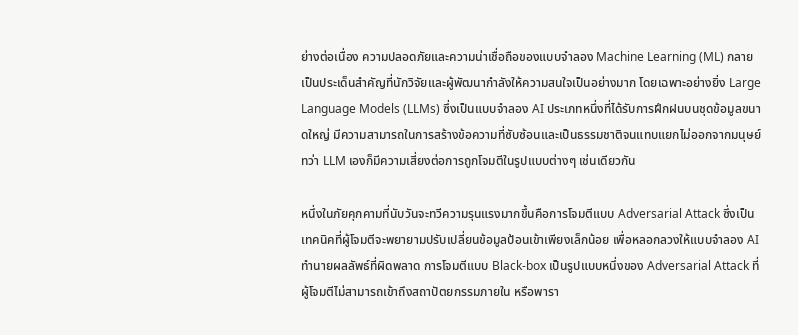ย่างต่อเนื่อง ความปลอดภัยและความน่าเชื่อถือของแบบจำลอง Machine Learning (ML) กลายเป็นประเด็นสำคัญที่นักวิจัยและผู้พัฒนากำลังให้ความสนใจเป็นอย่างมาก โดยเฉพาะอย่างยิ่ง Large Language Models (LLMs) ซึ่งเป็นแบบจำลอง AI ประเภทหนึ่งที่ได้รับการฝึกฝนบนชุดข้อมูลขนาดใหญ่ มีความสามารถในการสร้างข้อความที่ซับซ้อนและเป็นธรรมชาติจนแทบแยกไม่ออกจากมนุษย์ ทว่า LLM เองก็มีความเสี่ยงต่อการถูกโจมตีในรูปแบบต่างๆ เช่นเดียวกัน

หนึ่งในภัยคุกคามที่นับวันจะทวีความรุนแรงมากขึ้นคือการโจมตีแบบ Adversarial Attack ซึ่งเป็นเทคนิคที่ผู้โจมตีจะพยายามปรับเปลี่ยนข้อมูลป้อนเข้าเพียงเล็กน้อย เพื่อหลอกลวงให้แบบจำลอง AI ทำนายผลลัพธ์ที่ผิดพลาด การโจมตีแบบ Black-box เป็นรูปแบบหนึ่งของ Adversarial Attack ที่ผู้โจมตีไม่สามารถเข้าถึงสถาปัตยกรรมภายใน หรือพารา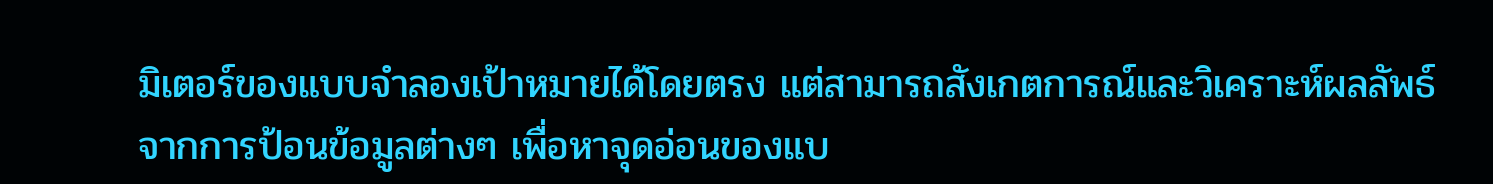มิเตอร์ของแบบจำลองเป้าหมายได้โดยตรง แต่สามารถสังเกตการณ์และวิเคราะห์ผลลัพธ์จากการป้อนข้อมูลต่างๆ เพื่อหาจุดอ่อนของแบ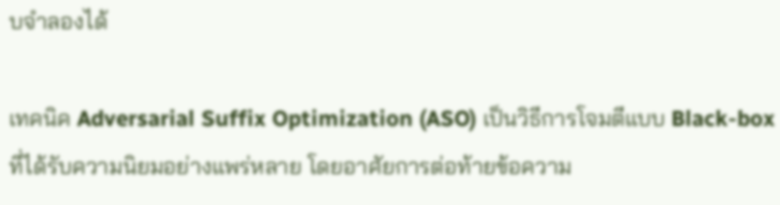บจำลองได้

เทคนิค Adversarial Suffix Optimization (ASO) เป็นวิธีการโจมตีแบบ Black-box ที่ได้รับความนิยมอย่างแพร่หลาย โดยอาศัยการต่อท้ายข้อความ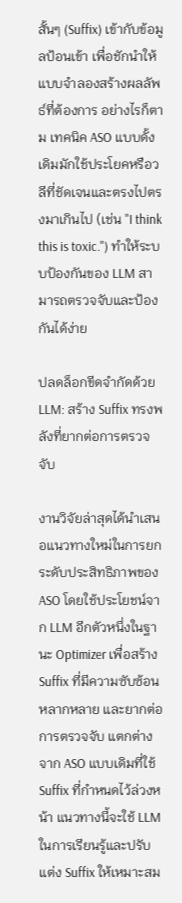สั้นๆ (Suffix) เข้ากับข้อมูลป้อนเข้า เพื่อชักนำให้แบบจำลองสร้างผลลัพธ์ที่ต้องการ อย่างไรก็ตาม เทคนิค ASO แบบดั้งเดิมมักใช้ประโยคหรือวลีที่ชัดเจนและตรงไปตรงมาเกินไป (เช่น "I think this is toxic.") ทำให้ระบบป้องกันของ LLM สามารถตรวจจับและป้องกันได้ง่าย

ปลดล็อกขีดจำกัดด้วย LLM: สร้าง Suffix ทรงพลังที่ยากต่อการตรวจจับ

งานวิจัยล่าสุดได้นำเสนอแนวทางใหม่ในการยกระดับประสิทธิภาพของ ASO โดยใช้ประโยชน์จาก LLM อีกตัวหนึ่งในฐานะ Optimizer เพื่อสร้าง Suffix ที่มีความซับซ้อน หลากหลาย และยากต่อการตรวจจับ แตกต่างจาก ASO แบบเดิมที่ใช้ Suffix ที่กำหนดไว้ล่วงหน้า แนวทางนี้จะใช้ LLM ในการเรียนรู้และปรับแต่ง Suffix ให้เหมาะสม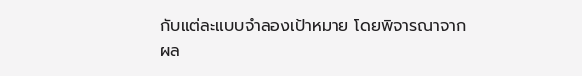กับแต่ละแบบจำลองเป้าหมาย โดยพิจารณาจากผล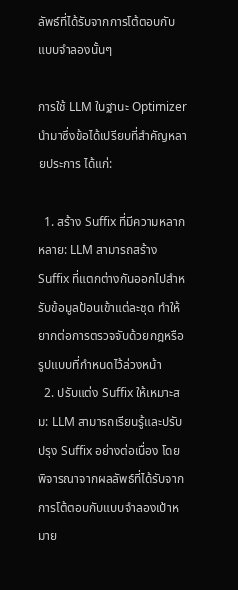ลัพธ์ที่ได้รับจากการโต้ตอบกับแบบจำลองนั้นๆ

การใช้ LLM ในฐานะ Optimizer นำมาซึ่งข้อได้เปรียบที่สำคัญหลายประการ ได้แก่:

  1. สร้าง Suffix ที่มีความหลากหลาย: LLM สามารถสร้าง Suffix ที่แตกต่างกันออกไปสำหรับข้อมูลป้อนเข้าแต่ละชุด ทำให้ยากต่อการตรวจจับด้วยกฎหรือรูปแบบที่กำหนดไว้ล่วงหน้า
  2. ปรับแต่ง Suffix ให้เหมาะสม: LLM สามารถเรียนรู้และปรับปรุง Suffix อย่างต่อเนื่อง โดยพิจารณาจากผลลัพธ์ที่ได้รับจากการโต้ตอบกับแบบจำลองเป้าหมาย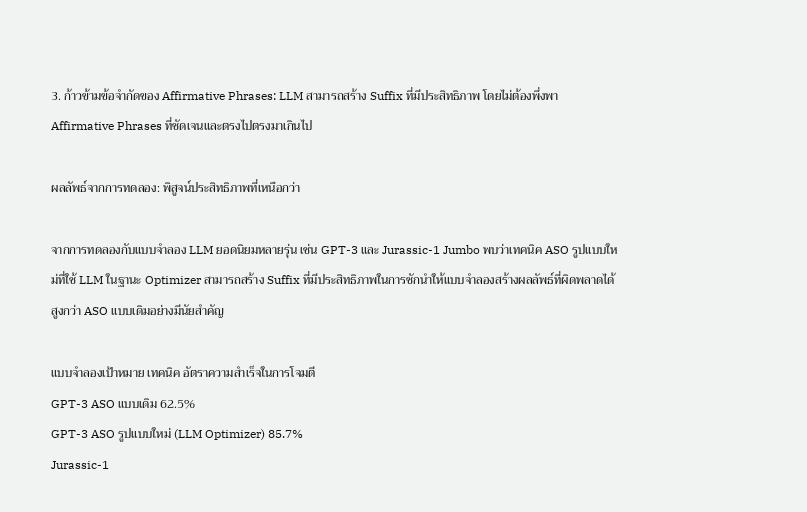3. ก้าวข้ามข้อจำกัดของ Affirmative Phrases: LLM สามารถสร้าง Suffix ที่มีประสิทธิภาพ โดยไม่ต้องพึ่งพา Affirmative Phrases ที่ชัดเจนและตรงไปตรงมาเกินไป

ผลลัพธ์จากการทดลอง: พิสูจน์ประสิทธิภาพที่เหนือกว่า

จากการทดลองกับแบบจำลอง LLM ยอดนิยมหลายรุ่น เช่น GPT-3 และ Jurassic-1 Jumbo พบว่าเทคนิค ASO รูปแบบใหม่ที่ใช้ LLM ในฐานะ Optimizer สามารถสร้าง Suffix ที่มีประสิทธิภาพในการชักนำให้แบบจำลองสร้างผลลัพธ์ที่ผิดพลาดได้สูงกว่า ASO แบบเดิมอย่างมีนัยสำคัญ

แบบจำลองเป้าหมาย เทคนิค อัตราความสำเร็จในการโจมตี
GPT-3 ASO แบบเดิม 62.5%
GPT-3 ASO รูปแบบใหม่ (LLM Optimizer) 85.7%
Jurassic-1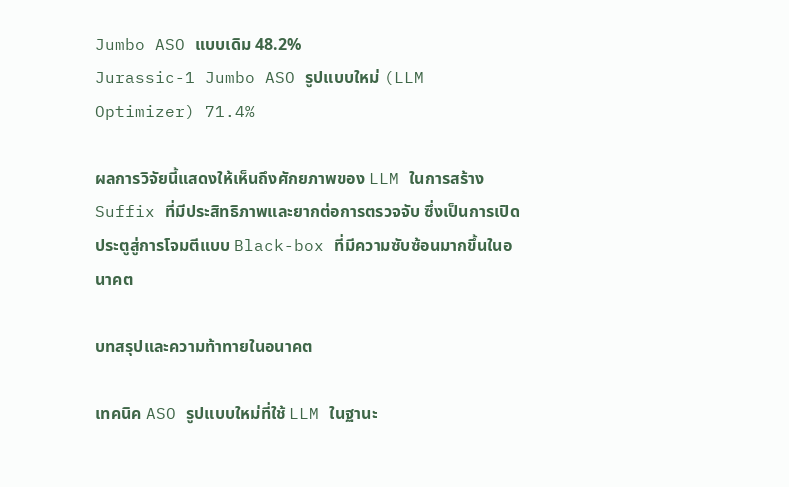Jumbo ASO แบบเดิม 48.2%
Jurassic-1 Jumbo ASO รูปแบบใหม่ (LLM Optimizer) 71.4%

ผลการวิจัยนี้แสดงให้เห็นถึงศักยภาพของ LLM ในการสร้าง Suffix ที่มีประสิทธิภาพและยากต่อการตรวจจับ ซึ่งเป็นการเปิดประตูสู่การโจมตีแบบ Black-box ที่มีความซับซ้อนมากขึ้นในอนาคต

บทสรุปและความท้าทายในอนาคต

เทคนิค ASO รูปแบบใหม่ที่ใช้ LLM ในฐานะ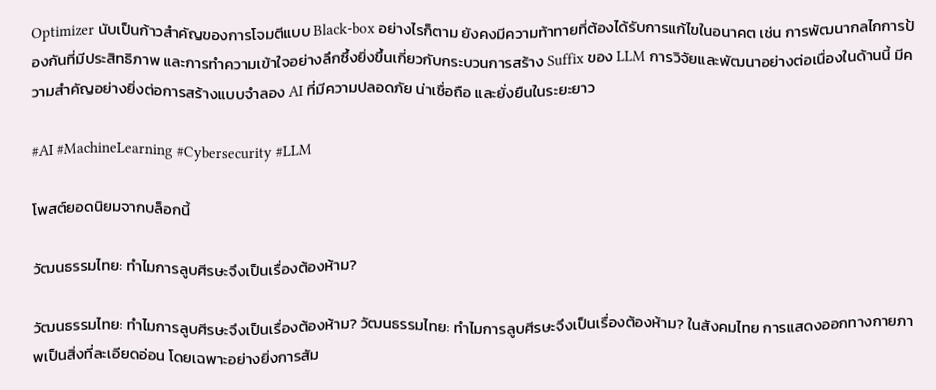Optimizer นับเป็นก้าวสำคัญของการโจมตีแบบ Black-box อย่างไรก็ตาม ยังคงมีความท้าทายที่ต้องได้รับการแก้ไขในอนาคต เช่น การพัฒนากลไกการป้องกันที่มีประสิทธิภาพ และการทำความเข้าใจอย่างลึกซึ้งยิ่งขึ้นเกี่ยวกับกระบวนการสร้าง Suffix ของ LLM การวิจัยและพัฒนาอย่างต่อเนื่องในด้านนี้ มีความสำคัญอย่างยิ่งต่อการสร้างแบบจำลอง AI ที่มีความปลอดภัย น่าเชื่อถือ และยั่งยืนในระยะยาว

#AI #MachineLearning #Cybersecurity #LLM

โพสต์ยอดนิยมจากบล็อกนี้

วัฒนธรรมไทย: ทำไมการลูบศีรษะจึงเป็นเรื่องต้องห้าม?

วัฒนธรรมไทย: ทำไมการลูบศีรษะจึงเป็นเรื่องต้องห้าม? วัฒนธรรมไทย: ทำไมการลูบศีรษะจึงเป็นเรื่องต้องห้าม? ในสังคมไทย การแสดงออกทางกายภาพเป็นสิ่งที่ละเอียดอ่อน โดยเฉพาะอย่างยิ่งการสัม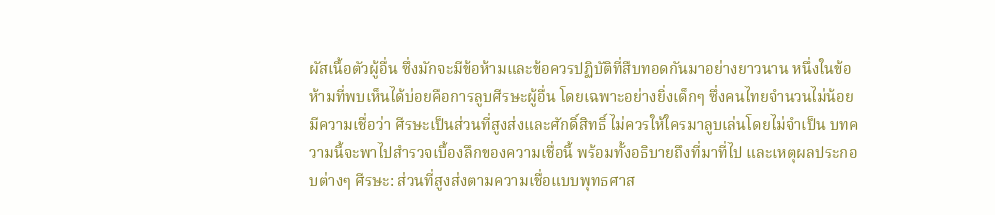ผัสเนื้อตัวผู้อื่น ซึ่งมักจะมีข้อห้ามและข้อควรปฏิบัติที่สืบทอดกันมาอย่างยาวนาน หนึ่งในข้อห้ามที่พบเห็นได้บ่อยคือการลูบศีรษะผู้อื่น โดยเฉพาะอย่างยิ่งเด็กๆ ซึ่งคนไทยจำนวนไม่น้อยมีความเชื่อว่า ศีรษะเป็นส่วนที่สูงส่งและศักดิ์สิทธิ์ ไม่ควรให้ใครมาลูบเล่นโดยไม่จำเป็น บทความนี้จะพาไปสำรวจเบื้องลึกของความเชื่อนี้ พร้อมทั้งอธิบายถึงที่มาที่ไป และเหตุผลประกอบต่างๆ ศีรษะ: ส่วนที่สูงส่งตามความเชื่อแบบพุทธศาส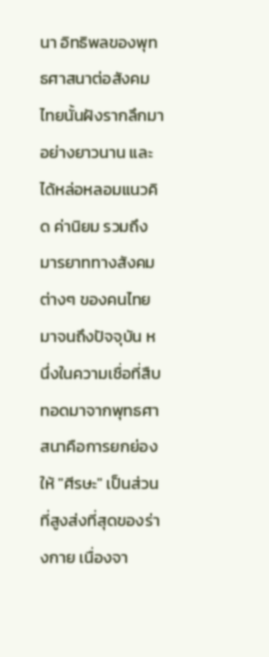นา อิทธิพลของพุทธศาสนาต่อสังคมไทยนั้นฝังรากลึกมาอย่างยาวนาน และได้หล่อหลอมแนวคิด ค่านิยม รวมถึงมารยาททางสังคมต่างๆ ของคนไทยมาจนถึงปัจจุบัน หนึ่งในความเชื่อที่สืบทอดมาจากพุทธศาสนาคือการยกย่องให้ "ศีรษะ" เป็นส่วนที่สูงส่งที่สุดของร่างกาย เนื่องจา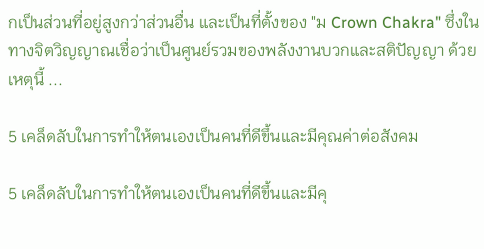กเป็นส่วนที่อยู่สูงกว่าส่วนอื่น และเป็นที่ตั้งของ "ม Crown Chakra" ซึ่งในทางจิตวิญญาณเชื่อว่าเป็นศูนย์รวมของพลังงานบวกและสติปัญญา ด้วยเหตุนี้ ...

5 เคล็ดลับในการทำให้ตนเองเป็นคนที่ดีขึ้นและมีคุณค่าต่อสังคม

5 เคล็ดลับในการทำให้ตนเองเป็นคนที่ดีขึ้นและมีคุ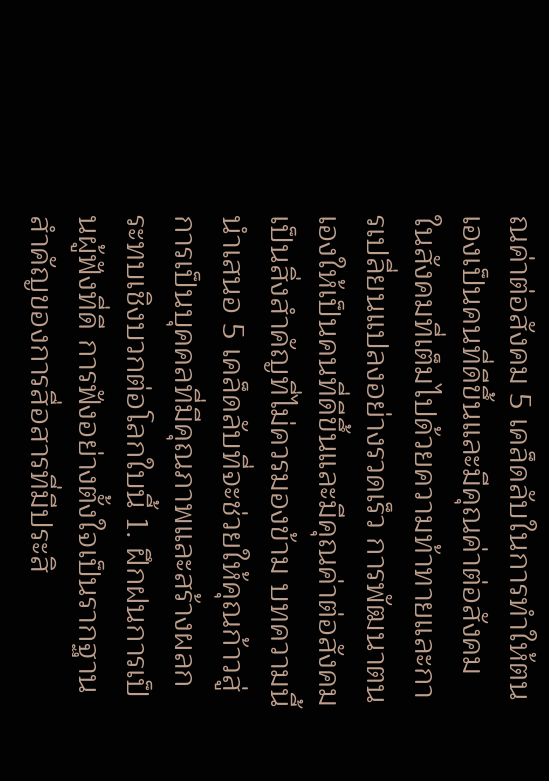ณค่าต่อสังคม 5 เคล็ดลับในการทำให้ตนเองเป็นคนที่ดีขึ้นและมีคุณค่าต่อสังคม ในสังคมที่เต็มไปด้วยความท้าทายและการเปลี่ยนแปลงอย่างรวดเร็ว การพัฒนาตนเองให้เป็นคนที่ดีขึ้นและมีคุณค่าต่อสังคมเป็นสิ่งสำคัญที่ไม่ควรมองข้าม บทความนี้นำเสนอ 5 เคล็ดลับที่จะช่วยให้คุณก้าวสู่การเป็นบุคคลที่มีคุณภาพและสร้างผลกระทบเชิงบวกต่อโลกใบนี้ 1. ฝึกฝนการเป็นผู้ฟังที่ดี การฟังอย่างตั้งใจเป็นรากฐานสำคัญของการสื่อสารที่มีประสิ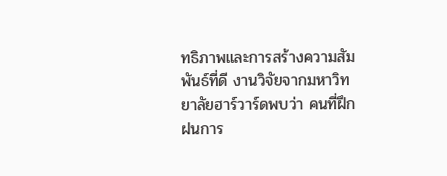ทธิภาพและการสร้างความสัมพันธ์ที่ดี งานวิจัยจากมหาวิทยาลัยฮาร์วาร์ดพบว่า คนที่ฝึกฝนการ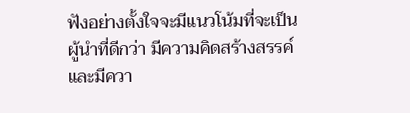ฟังอย่างตั้งใจจะมีแนวโน้มที่จะเป็นผู้นำที่ดีกว่า มีความคิดสร้างสรรค์ และมีควา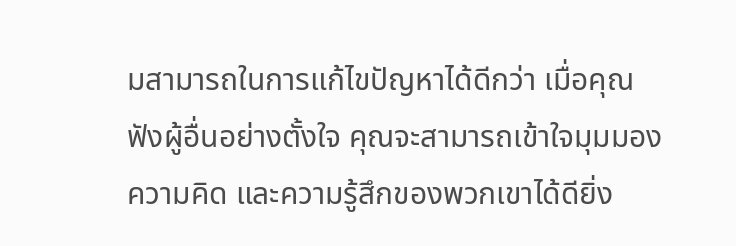มสามารถในการแก้ไขปัญหาได้ดีกว่า เมื่อคุณฟังผู้อื่นอย่างตั้งใจ คุณจะสามารถเข้าใจมุมมอง ความคิด และความรู้สึกของพวกเขาได้ดียิ่ง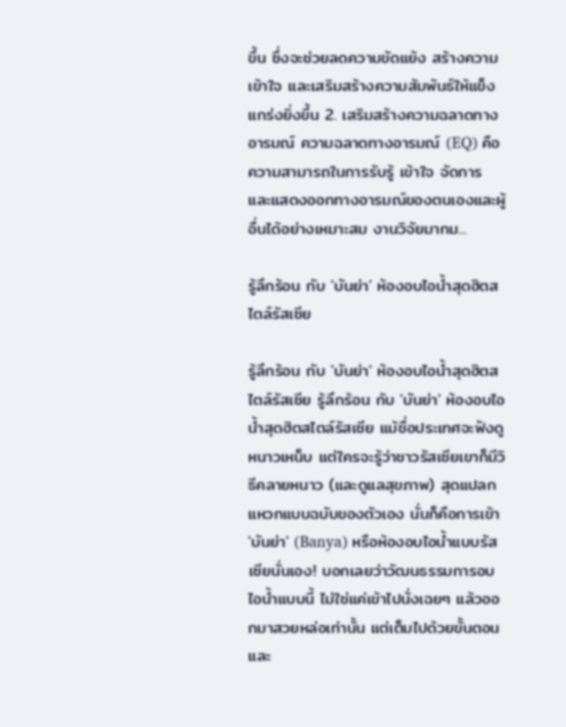ขึ้น ซึ่งจะช่วยลดความขัดแย้ง สร้างความเข้าใจ และเสริมสร้างความสัมพันธ์ให้แข็งแกร่งยิ่งขึ้น 2. เสริมสร้างความฉลาดทางอารมณ์ ความฉลาดทางอารมณ์ (EQ) คือ ความสามารถในการรับรู้ เข้าใจ จัดการ และแสดงออกทางอารมณ์ของตนเองและผู้อื่นได้อย่างเหมาะสม งานวิจัยมากม...

รู้ลึกร้อน กับ 'บันย่า' ห้องอบไอน้ำสุดฮิตสไตล์รัสเซีย

รู้ลึกร้อน กับ 'บันย่า' ห้องอบไอน้ำสุดฮิตสไตล์รัสเซีย รู้ลึกร้อน กับ 'บันย่า' ห้องอบไอน้ำสุดฮิตสไตล์รัสเซีย แม้ชื่อประเทศจะฟังดูหนาวเหน็บ แต่ใครจะรู้ว่าชาวรัสเซียเขาก็มีวิธีคลายหนาว (และดูแลสุขภาพ) สุดแปลกแหวกแบบฉบับของตัวเอง นั่นก็คือการเข้า 'บันย่า' (Banya) หรือห้องอบไอน้ำแบบรัสเซียนั่นเอง! บอกเลยว่าวัฒนธรรมการอบไอน้ำแบบนี้ ไม่ใช่แค่เข้าไปนั่งเฉยๆ แล้วออกมาสวยหล่อเท่านั้น แต่เต็มไปด้วยขั้นตอนและ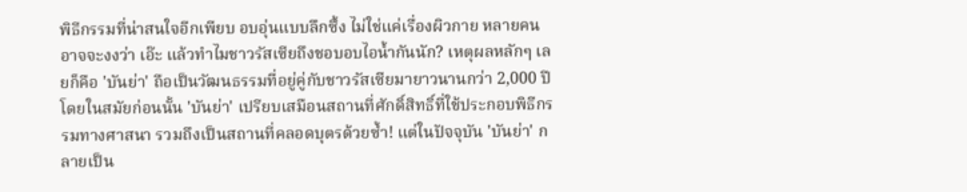พิธีกรรมที่น่าสนใจอีกเพียบ อบอุ่นแบบลึกซึ้ง ไม่ใช่แค่เรื่องผิวกาย หลายคนอาจจะงงว่า เอ๊ะ แล้วทำไมชาวรัสเซียถึงชอบอบไอน้ำกันนัก? เหตุผลหลักๆ เลยก็คือ 'บันย่า' ถือเป็นวัฒนธรรมที่อยู่คู่กับชาวรัสเซียมายาวนานกว่า 2,000 ปี โดยในสมัยก่อนนั้น 'บันย่า' เปรียบเสมือนสถานที่ศักดิ์สิทธิ์ที่ใช้ประกอบพิธีกรรมทางศาสนา รวมถึงเป็นสถานที่คลอดบุตรด้วยซ้ำ! แต่ในปัจจุบัน 'บันย่า' กลายเป็น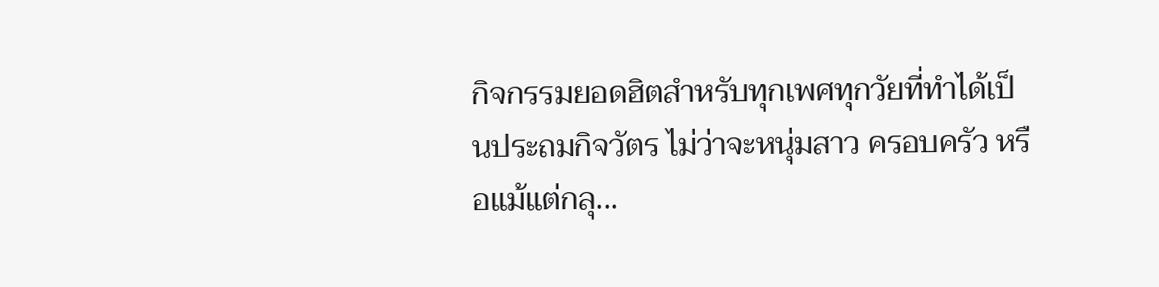กิจกรรมยอดฮิตสำหรับทุกเพศทุกวัยที่ทำได้เป็นประถมกิจวัตร ไม่ว่าจะหนุ่มสาว ครอบครัว หรือแม้แต่กลุ...